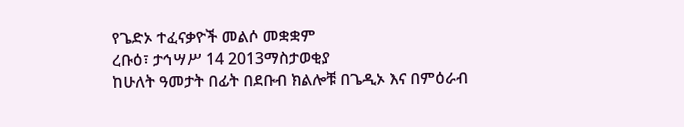የጌድኦ ተፈናቃዮች መልሶ መቋቋም
ረቡዕ፣ ታኅሣሥ 14 2013ማስታወቂያ
ከሁለት ዓመታት በፊት በደቡብ ክልሎቹ በጌዲኦ እና በምዕራብ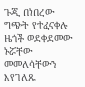ጉጂ በነበረው ግጭት የተፈናቀሉ ዜጎች ወደቀደመው ኑሯቸው መመለሳቸውን እየገለጹ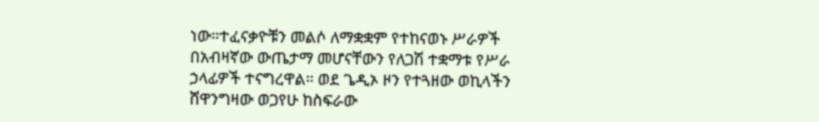ነው።ተፈናቃዮቹን መልሶ ለማቋቋም የተከናወኑ ሥራዎች በአብዛኛው ውጤታማ መሆናቸውን የለጋሽ ተቋማቱ የሥራ ኃላፊዎች ተናግረዋል። ወደ ጌዲኦ ዞን የተጓዘው ወኪላችን ሸዋንግዛው ወጋየሁ ከስፍራው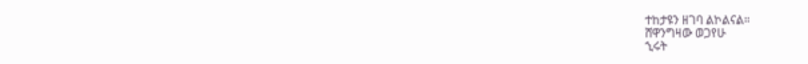ተከታዩን ዘገባ ልኮልናል።
ሸዋንግዛው ወጋየሁ
ኂሩት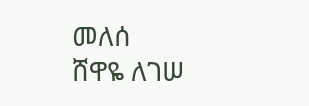መለሰ
ሸዋዬ ለገሠ